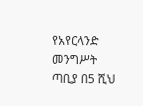የአየርላንድ መንግሥት ጣቢያ በ5 ሺህ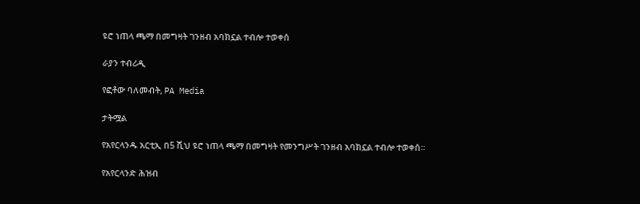ዩሮ ነጠላ ጫማ በመግዛት ገንዘብ አባክኗል ተብሎ ተወቀሰ

ራያን ተብሪዲ

የፎቶው ባለመብት, PA Media

ታትሟል

የአየርላንዱ አርቲኢ በ5 ሺህ ዩሮ ነጠላ ጫማ በመግዛት የመንግሥት ገንዘብ አባክኗል ተብሎ ተወቀሰ።

የአየርላንድ ሕዝብ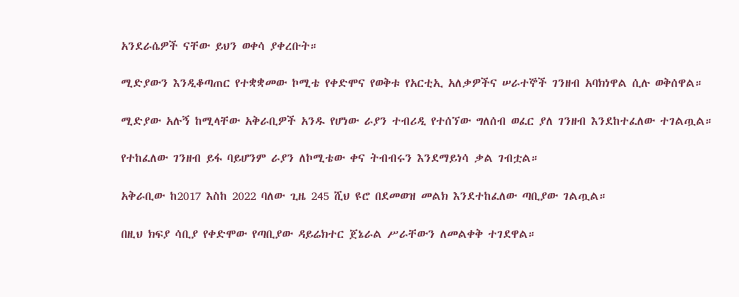አንደራሴዎች ናቸው ይህን ወቀሳ ያቀረቡት።

ሚድያውን እንዲቆጣጠር የተቋቋመው ኮሚቴ የቀድሞና የወቅቱ የአርቲኢ አለቃዎችና ሠራተኞች ገንዘብ አባክነዋል ሲሉ ወቅሰዋል።

ሚድያው አሉኝ ከሚላቸው አቅራቢዎች አንዱ የሆነው ራያን ተብሪዲ የተሰኘው ግለሰብ ወፈር ያለ ገንዘብ እንደከተፈለው ተገልጧል።

የተከፈለው ገንዘብ ይፋ ባይሆንም ራያን ለኮሚቴው ቀና ትብብሩን እንደማይነሳ ቃል ገብቷል።

አቅራቢው ከ2017 እስከ 2022 ባለው ጊዜ 245 ሺህ ዩሮ በደመወዝ መልክ እንደተከፈለው ጣቢያው ገልጧል።

በዚህ ክፍያ ሳቢያ የቀድሞው የጣቢያው ዳይሬክተር ጀኔራል ሥራቸውን ለመልቀቅ ተገደዋል።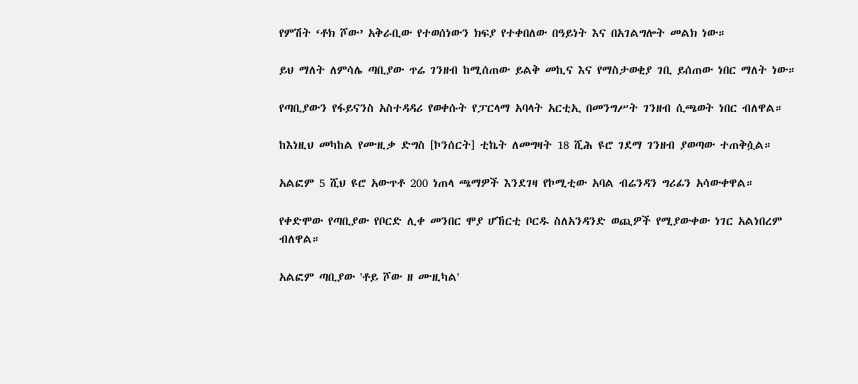የምሽት ‘ቶክ ሾው’ አቅራቢው የተወሰነውን ክፍያ የተቀበለው በዓይነት እና በአገልግሎት መልክ ነው።

ይህ ማለት ለምሳሌ ጣቢያው ጥሬ ገንዘብ ከሚሰጠው ይልቅ መኪና እና የማስታወቂያ ገቢ ይሰጠው ነበር ማለት ነው።

የጣቢያውን የፋይናንስ አስተዳዳሪ የወቀሱት የፓርላማ አባላት አርቲኢ በመንግሥት ገንዘብ ሲጫወት ነበር ብለዋል።

ከእነዚህ መካከል የሙዚቃ ድግስ [ኮንሰርት] ቲኬት ለመግዛት 18 ሺሕ ዩሮ ገደማ ገንዘብ ያወጣው ተጠቅሷል።

አልፎም 5 ሺህ ዩሮ አውጥቶ 200 ነጠላ ጫማዎች እንደገዛ የኮሚቲው አባል ብሬንዳን ግሪፊን አሳውቀዋል።

የቀድሞው የጣቢያው የቦርድ ሊቀ መንበር ሞያ ሆኸርቲ ቦርዱ ስለአንዳንድ ወጪዎች የሚያውቀው ነገር አልነበረም ብለዋል።

አልፎም ጣቢያው 'ቶይ ሾው ዘ ሙዚካል'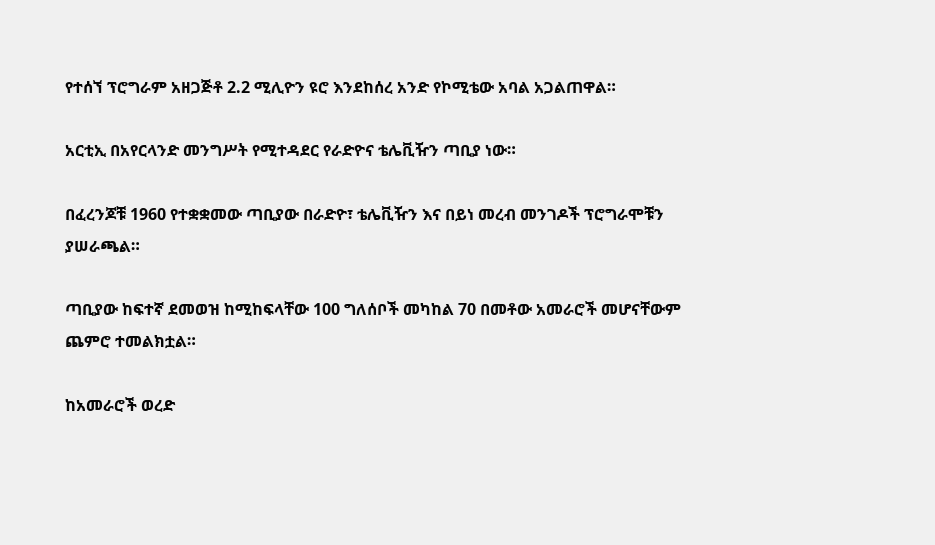የተሰኘ ፕሮግራም አዘጋጅቶ 2.2 ሚሊዮን ዩሮ እንደከሰረ አንድ የኮሚቴው አባል አጋልጠዋል።

አርቲኢ በአየርላንድ መንግሥት የሚተዳደር የራድዮና ቴሌቪዥን ጣቢያ ነው።

በፈረንጆቹ 1960 የተቋቋመው ጣቢያው በራድዮ፣ ቴሌቪዥን እና በይነ መረብ መንገዶች ፕሮግራሞቹን ያሠራጫል።

ጣቢያው ከፍተኛ ደመወዝ ከሚከፍላቸው 100 ግለሰቦች መካከል 70 በመቶው አመራሮች መሆናቸውም ጨምሮ ተመልክቷል።

ከአመራሮች ወረድ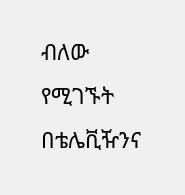ብለው የሚገኙት በቴሌቪዥንና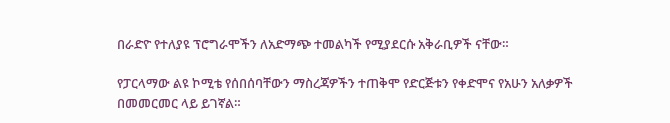በራድዮ የተለያዩ ፕሮግራሞችን ለአድማጭ ተመልካች የሚያደርሱ አቅራቢዎች ናቸው።

የፓርላማው ልዩ ኮሚቴ የሰበሰባቸውን ማስረጃዎችን ተጠቅሞ የድርጅቱን የቀድሞና የአሁን አለቃዎች በመመርመር ላይ ይገኛል።